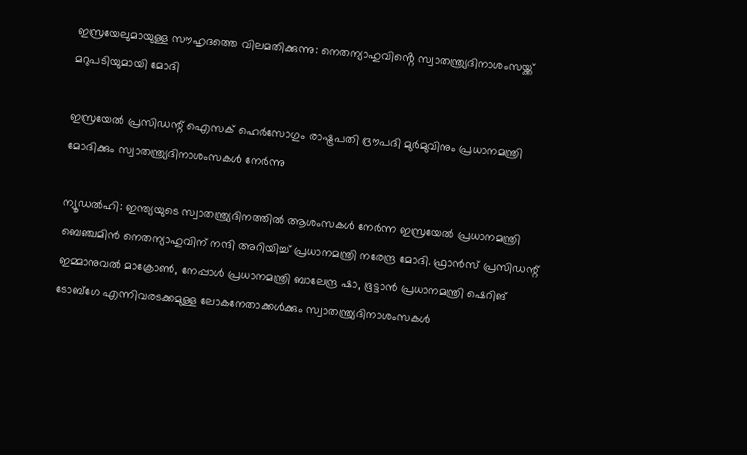ഇസ്രയേലുമായുള്ള സൗഹൃദത്തെ വിലമതിക്കുന്നു: നെതന്യാഹുവിൻ്റെ സ്വാതന്ത്ര്യദിനാശംസയ്ക്ക് മറുപടിയുമായി മോദി

ഇസ്രയേൽ പ്രസിഡന്റ് ഐസക് ഹെർസോഗും രാഷ്ട്രപതി ദ്രൗപദി മുർമുവിനും പ്രധാനമന്ത്രി മോദിക്കും സ്വാതന്ത്ര്യദിനാശംസകൾ നേർന്നു

ന്യൂഡൽഹി: ഇന്ത്യയുടെ സ്വാതന്ത്ര്യദിനത്തിൽ ആശംസകൾ നേർന്ന ഇസ്രയേൽ പ്രധാനമന്ത്രി ബെഞ്ചമിൻ നെതന്യാഹുവിന് നന്ദി അറിയിച്ച് പ്രധാനമന്ത്രി നരേന്ദ്ര മോദി. ഫ്രാൻസ് പ്രസിഡന്റ് ഇമ്മാനുവൽ മാക്രോൺ, നേപ്പാൾ പ്രധാനമന്ത്രി ബാലേന്ദ്ര ഷാ, ഭൂട്ടാൻ പ്രധാനമന്ത്രി ഷെറിങ് ടോബ്ഗേ എന്നിവരടക്കമുള്ള ലോകനേതാക്കൾക്കും സ്വാതന്ത്ര്യദിനാശംസകൾ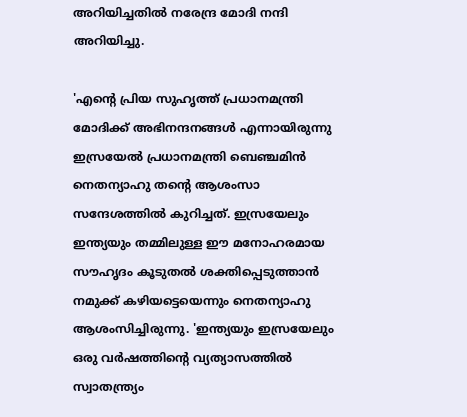അറിയിച്ചതിൽ നരേന്ദ്ര മോദി നന്ദി അറിയിച്ചു.

'എന്റെ പ്രിയ സുഹൃത്ത് പ്രധാനമന്ത്രി മോദിക്ക് അഭിനന്ദനങ്ങൾ എന്നായിരുന്നു ഇസ്രയേൽ പ്രധാനമന്ത്രി ബെഞ്ചമിൻ നെതന്യാഹു തന്റെ ആശംസാ സന്ദേശത്തിൽ കുറിച്ചത്. ഇസ്രയേലും ഇന്ത്യയും തമ്മിലുള്ള ഈ മനോഹരമായ സൗഹൃദം കൂടുതൽ ശക്തിപ്പെടുത്താൻ നമുക്ക് കഴിയട്ടെയെന്നും നെതന്യാഹു ആശംസിച്ചിരുന്നു. 'ഇന്ത്യയും ഇസ്രയേലും ഒരു വർഷത്തിന്റെ വ്യത്യാസത്തിൽ സ്വാതന്ത്ര്യം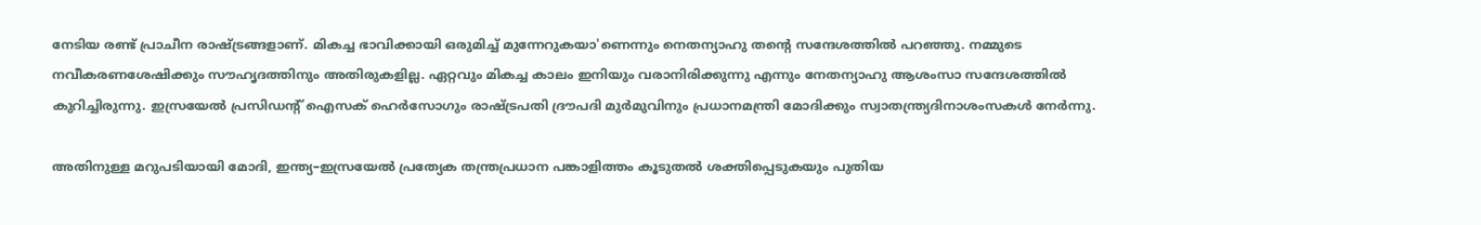നേടിയ രണ്ട് പ്രാചീന രാഷ്ട്രങ്ങളാണ്. മികച്ച ഭാവിക്കായി ഒരുമിച്ച് മുന്നേറുകയാ'ണെന്നും നെതന്യാഹു തന്റെ സന്ദേശത്തിൽ പറഞ്ഞു. നമ്മുടെ നവീകരണശേഷിക്കും സൗഹൃദത്തിനും അതിരുകളില്ല. ഏറ്റവും മികച്ച കാലം ഇനിയും വരാനിരിക്കുന്നു എന്നും നേതന്യാഹു ആശംസാ സന്ദേശത്തിൽ കുറിച്ചിരുന്നു. ഇസ്രയേൽ പ്രസിഡന്റ് ഐസക് ഹെർസോഗും രാഷ്ട്രപതി ദ്രൗപദി മുർമുവിനും പ്രധാനമന്ത്രി മോദിക്കും സ്വാതന്ത്ര്യദിനാശംസകൾ നേർന്നു.

അതിനുള്ള മറുപടിയായി മോദി, ഇന്ത്യ–ഇസ്രയേൽ പ്രത്യേക തന്ത്രപ്രധാന പങ്കാളിത്തം കൂടുതൽ ശക്തിപ്പെടുകയും പുതിയ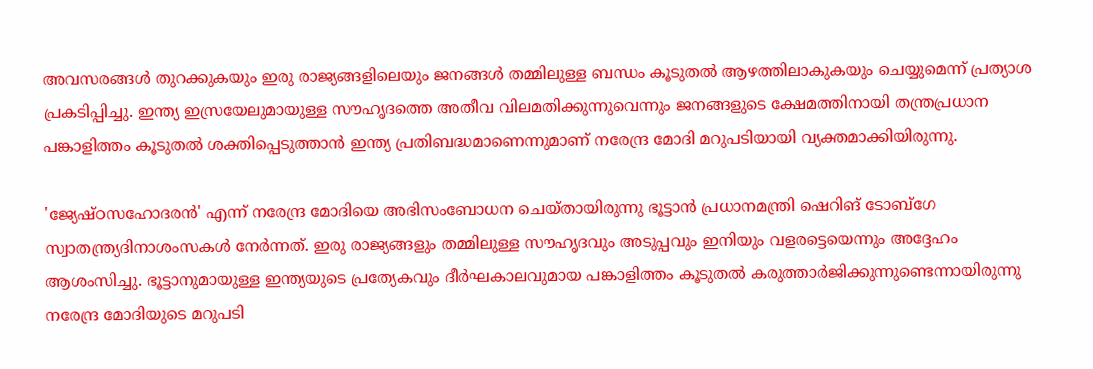അവസരങ്ങൾ തുറക്കുകയും ഇരു രാജ്യങ്ങളിലെയും ജനങ്ങൾ തമ്മിലുള്ള ബന്ധം കൂടുതൽ ആഴത്തിലാകുകയും ചെയ്യുമെന്ന് പ്രത്യാശ പ്രകടിപ്പിച്ചു. ഇന്ത്യ ഇസ്രയേലുമായുള്ള സൗഹൃദത്തെ അതീവ വിലമതിക്കുന്നുവെന്നും ജനങ്ങളുടെ ക്ഷേമത്തിനായി തന്ത്രപ്രധാന പങ്കാളിത്തം കൂടുതൽ ശക്തിപ്പെടുത്താൻ ഇന്ത്യ പ്രതിബദ്ധമാണെന്നുമാണ് നരേന്ദ്ര മോദി മറുപടിയായി വ്യക്തമാക്കിയിരുന്നു.

'ജ്യേഷ്ഠസഹോദരൻ' എന്ന് നരേന്ദ്ര മോദിയെ അഭിസംബോധന ചെയ്തായിരുന്നു ഭൂട്ടാൻ പ്രധാനമന്ത്രി ഷെറിങ് ടോബ്ഗേ സ്വാതന്ത്ര്യദിനാശംസകൾ നേർന്നത്. ഇരു രാജ്യങ്ങളും തമ്മിലുള്ള സൗഹൃദവും അടുപ്പവും ഇനിയും വളരട്ടെയെന്നും അദ്ദേഹം ആശംസിച്ചു. ഭൂട്ടാനുമായുള്ള ഇന്ത്യയുടെ പ്രത്യേകവും ദീർഘകാലവുമായ പങ്കാളിത്തം കൂടുതൽ കരുത്താർജിക്കുന്നുണ്ടെന്നായിരുന്നു നരേന്ദ്ര മോദിയുടെ മറുപടി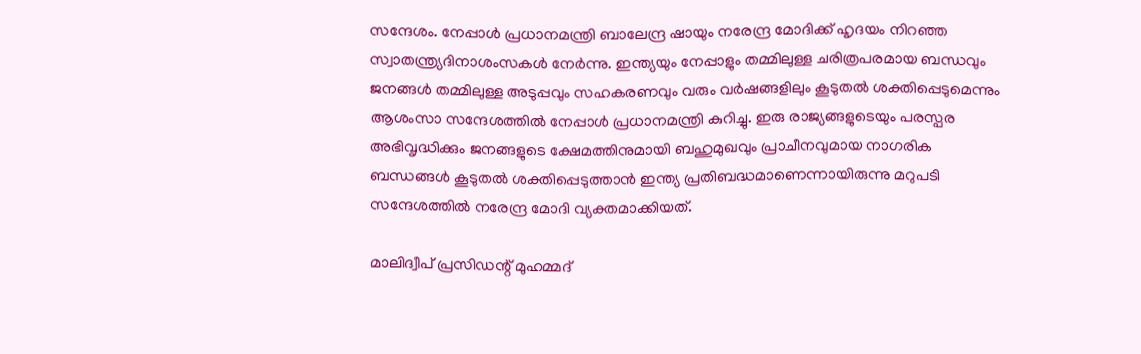സന്ദേശം. നേപ്പാൾ പ്രധാനമന്ത്രി ബാലേന്ദ്ര ഷായും നരേന്ദ്ര മോദിക്ക് ഹൃദയം നിറഞ്ഞ സ്വാതന്ത്ര്യദിനാശംസകൾ നേർന്നു. ഇന്ത്യയും നേപ്പാളും തമ്മിലുള്ള ചരിത്രപരമായ ബന്ധവും ജനങ്ങൾ തമ്മിലുള്ള അടുപ്പവും സഹകരണവും വരും വർഷങ്ങളിലും കൂടുതൽ ശക്തിപ്പെടുമെന്നും ആശംസാ സന്ദേശത്തിൽ നേപ്പാൾ പ്രധാനമന്ത്രി കുറിച്ചു. ഇരു രാജ്യങ്ങളുടെയും പരസ്പര അഭിവൃദ്ധിക്കും ജനങ്ങളുടെ ക്ഷേമത്തിനുമായി ബഹുമുഖവും പ്രാചീനവുമായ നാഗരിക ബന്ധങ്ങൾ കൂടുതൽ ശക്തിപ്പെടുത്താൻ ഇന്ത്യ പ്രതിബദ്ധമാണെന്നായിരുന്നു മറുപടി സന്ദേശത്തിൽ നരേന്ദ്ര മോദി വ്യക്തമാക്കിയത്.

മാലിദ്വീപ് പ്രസിഡന്റ് മുഹമ്മദ്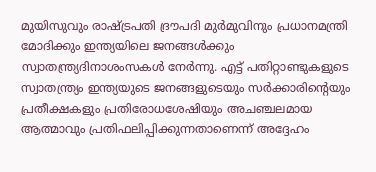മുയിസുവും രാഷ്ട്രപതി ദ്രൗപദി മുർമുവിനും പ്രധാനമന്ത്രി മോദിക്കും ഇന്ത്യയിലെ ജനങ്ങൾക്കും സ്വാതന്ത്ര്യദിനാശംസകൾ നേർന്നു. എട്ട് പതിറ്റാണ്ടുകളുടെ സ്വാതന്ത്ര്യം ഇന്ത്യയുടെ ജനങ്ങളുടെയും സർക്കാരിന്റെയും പ്രതീക്ഷകളും പ്രതിരോധശേഷിയും അചഞ്ചലമായ ആത്മാവും പ്രതിഫലിപ്പിക്കുന്നതാണെന്ന് അദ്ദേഹം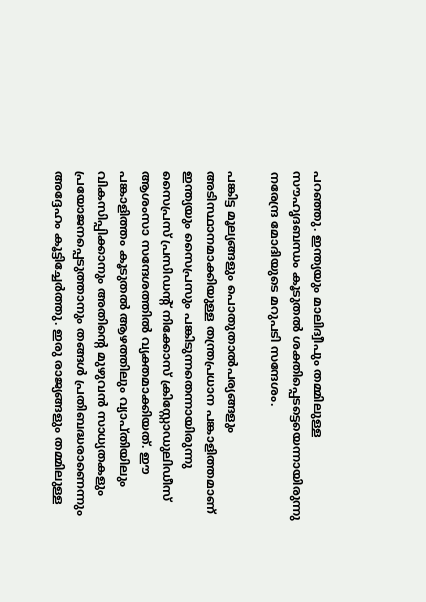പറഞ്ഞു. ഇന്ത്യയും മാലിദ്വീപും തമ്മിലുള്ള സൗഹൃദബന്ധം കൂടുതൽ ശക്തിപ്പെടട്ടെയെന്നായിരുന്നു നരേന്ദ്ര മോദിയുടെ മറുപടി സന്ദേശം.

പങ്കിട്ട മൂല്യങ്ങളും പൊതുതാൽപര്യങ്ങളും അടിസ്ഥാനമാക്കിയുള്ള തന്ത്രപ്രധാന പങ്കാളിത്തമാണ് ഇന്ത്യയും സൈപ്രസും പങ്കിടുന്നതെന്നായിരുന്നു സൈപ്രസ് പ്രസിഡന്റ് നിക്കോസ് ക്രിസ്റ്റോഡുലിഡീസ് ആശംസാ സന്ദേശത്തിൽ വ്യക്തമാക്കിയത്. ഈ പങ്കാളിത്തം കൂടുതൽ ആഴത്തിലും വ്യാപ്തിയിലും വികസിപ്പിക്കാനും അതിന്റെ മുഴുവൻ സാധ്യതകളും പ്രയോജനപ്പെടുത്താനും തങ്ങൾ പ്രതിബദ്ധരാണെന്നും അദ്ദേഹം കൂട്ടിച്ചേർത്തു. ഇരു രാജ്യങ്ങളും തമ്മിലുള്ള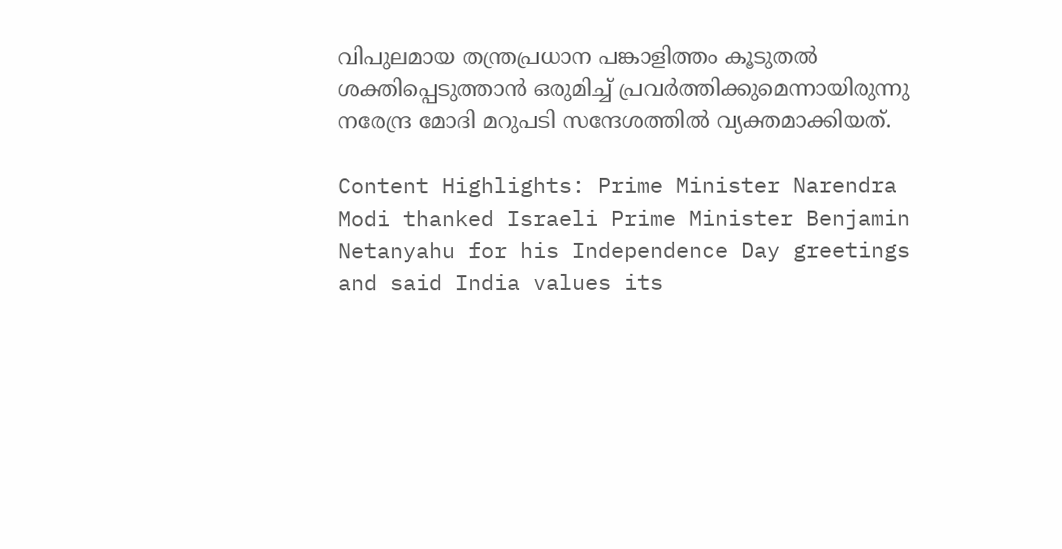വിപുലമായ തന്ത്രപ്രധാന പങ്കാളിത്തം കൂടുതൽ ശക്തിപ്പെടുത്താൻ ഒരുമിച്ച് പ്രവർത്തിക്കുമെന്നായിരുന്നു നരേന്ദ്ര മോദി മറുപടി സന്ദേശത്തിൽ വ്യക്തമാക്കിയത്.

Content Highlights: Prime Minister Narendra Modi thanked Israeli Prime Minister Benjamin Netanyahu for his Independence Day greetings and said India values its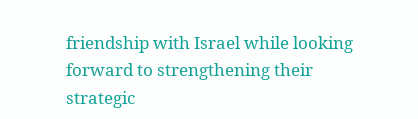friendship with Israel while looking forward to strengthening their strategic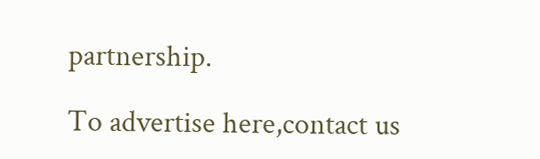partnership.

To advertise here,contact us